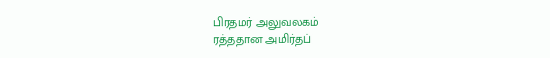பிரதமர் அலுவலகம்
ரத்ததான அமிர்தப்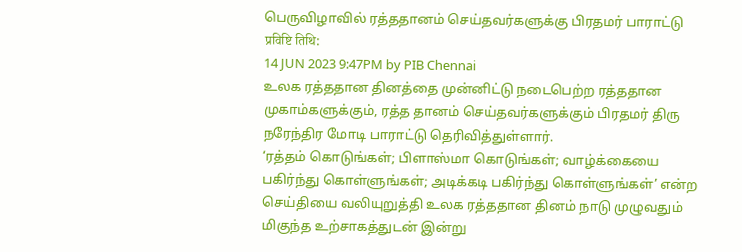பெருவிழாவில் ரத்ததானம் செய்தவர்களுக்கு பிரதமர் பாராட்டு
प्रविष्टि तिथि:
14 JUN 2023 9:47PM by PIB Chennai
உலக ரத்ததான தினத்தை முன்னிட்டு நடைபெற்ற ரத்ததான முகாம்களுக்கும், ரத்த தானம் செய்தவர்களுக்கும் பிரதமர் திரு நரேந்திர மோடி பாராட்டு தெரிவித்துள்ளார்.
‘ரத்தம் கொடுங்கள்; பிளாஸ்மா கொடுங்கள்; வாழ்க்கையை பகிர்ந்து கொள்ளுங்கள்; அடிக்கடி பகிர்ந்து கொள்ளுங்கள்’ என்ற செய்தியை வலியுறுத்தி உலக ரத்ததான தினம் நாடு முழுவதும் மிகுந்த உற்சாகத்துடன் இன்று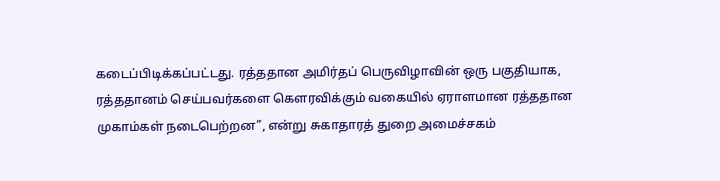கடைப்பிடிக்கப்பட்டது. ரத்ததான அமிர்தப் பெருவிழாவின் ஒரு பகுதியாக, ரத்ததானம் செய்பவர்களை கௌரவிக்கும் வகையில் ஏராளமான ரத்ததான முகாம்கள் நடைபெற்றன”, என்று சுகாதாரத் துறை அமைச்சகம்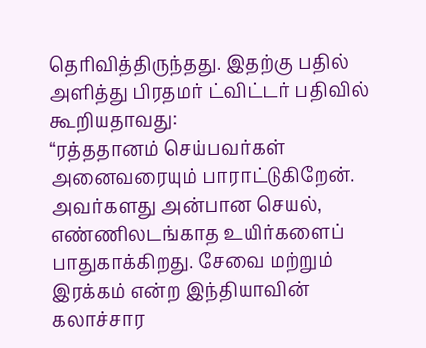தெரிவித்திருந்தது. இதற்கு பதில் அளித்து பிரதமர் ட்விட்டர் பதிவில் கூறியதாவது:
“ரத்ததானம் செய்பவர்கள் அனைவரையும் பாராட்டுகிறேன். அவர்களது அன்பான செயல், எண்ணிலடங்காத உயிர்களைப் பாதுகாக்கிறது. சேவை மற்றும் இரக்கம் என்ற இந்தியாவின் கலாச்சார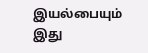இயல்பையும் இது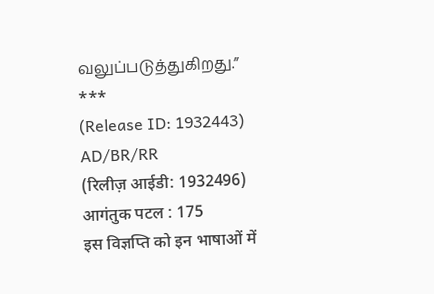வலுப்படுத்துகிறது.”
***
(Release ID: 1932443)
AD/BR/RR
(रिलीज़ आईडी: 1932496)
आगंतुक पटल : 175
इस विज्ञप्ति को इन भाषाओं में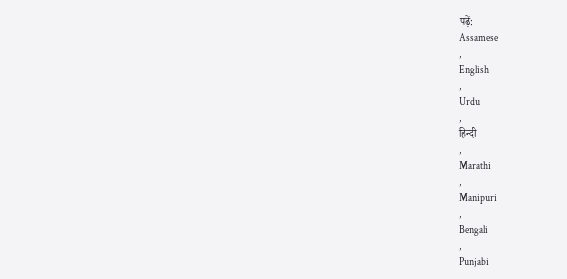पढ़ें:
Assamese
,
English
,
Urdu
,
हिन्दी
,
Marathi
,
Manipuri
,
Bengali
,
Punjabi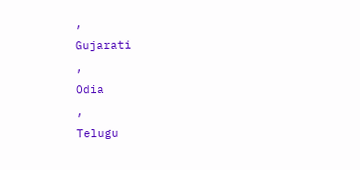,
Gujarati
,
Odia
,
Telugu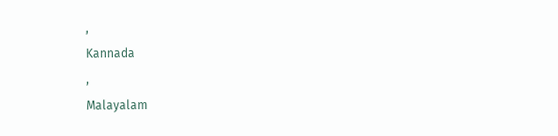,
Kannada
,
Malayalam